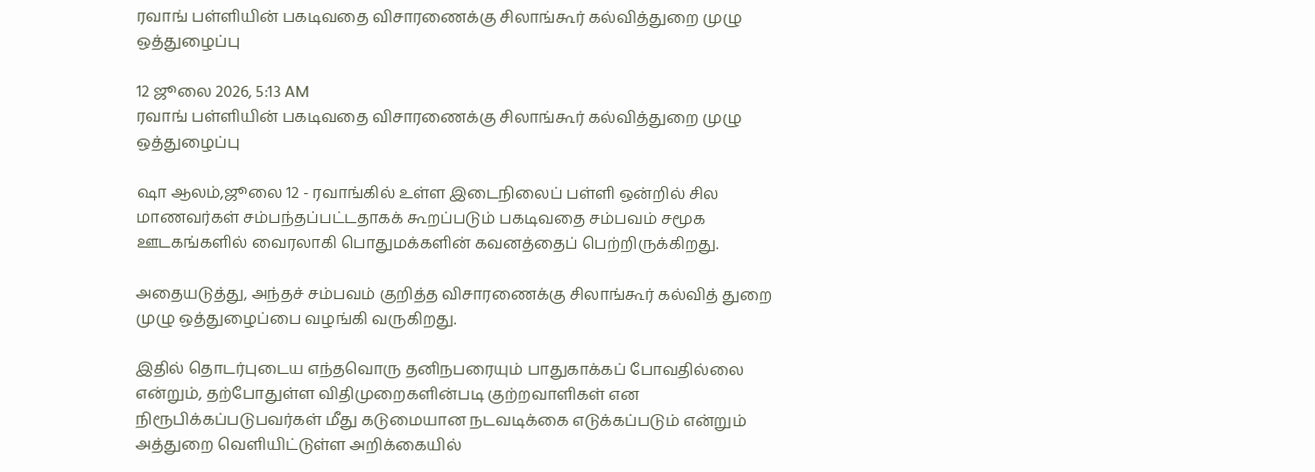ரவாங் பள்ளியின் பகடிவதை விசாரணைக்கு சிலாங்கூர் கல்வித்துறை முழு ஒத்துழைப்பு

12 ஜூலை 2026, 5:13 AM
ரவாங் பள்ளியின் பகடிவதை விசாரணைக்கு சிலாங்கூர் கல்வித்துறை முழு ஒத்துழைப்பு

ஷா ஆலம்,ஜூலை 12 - ரவாங்கில் உள்ள இடைநிலைப் பள்ளி ஒன்றில் சில மாணவர்கள் சம்பந்தப்பட்டதாகக் கூறப்படும் பகடிவதை சம்பவம் சமூக ஊடகங்களில் வைரலாகி பொதுமக்களின் கவனத்தைப் பெற்றிருக்கிறது.

அதையடுத்து, அந்தச் சம்பவம் குறித்த விசாரணைக்கு சிலாங்கூர் கல்வித் துறை முழு ஒத்துழைப்பை வழங்கி வருகிறது.

இதில் தொடர்புடைய எந்தவொரு தனிநபரையும் பாதுகாக்கப் போவதில்லை என்றும், தற்போதுள்ள விதிமுறைகளின்படி குற்றவாளிகள் என நிரூபிக்கப்படுபவர்கள் மீது கடுமையான நடவடிக்கை எடுக்கப்படும் என்றும் அத்துறை வெளியிட்டுள்ள அறிக்கையில்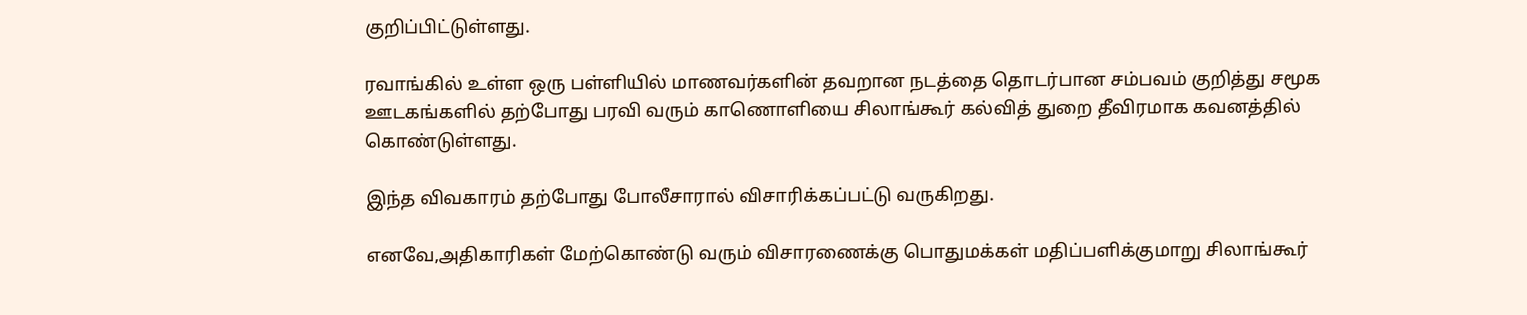குறிப்பிட்டுள்ளது.

ரவாங்கில் உள்ள ஒரு பள்ளியில் மாணவர்களின் தவறான நடத்தை தொடர்பான சம்பவம் குறித்து சமூக ஊடகங்களில் தற்போது பரவி வரும் காணொளியை சிலாங்கூர் கல்வித் துறை தீவிரமாக கவனத்தில் கொண்டுள்ளது.

இந்த விவகாரம் தற்போது போலீசாரால் விசாரிக்கப்பட்டு வருகிறது.

எனவே,அதிகாரிகள் மேற்கொண்டு வரும் விசாரணைக்கு பொதுமக்கள் மதிப்பளிக்குமாறு சிலாங்கூர்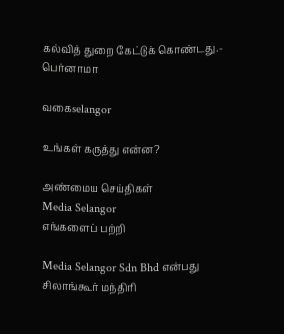கல்வித் துறை கேட்டுக் கொண்டது.- பெர்னாமா

வகைselangor

உங்கள் கருத்து என்ன?

அண்மைய செய்திகள்
Media Selangor
எங்களைப் பற்றி

Media Selangor Sdn Bhd என்பது சிலாங்கூர் மந்திரி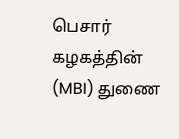பெசார் கழகத்தின் (MBI) துணை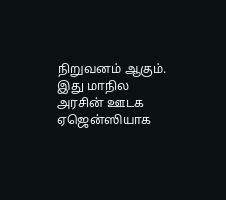நிறுவனம் ஆகும். இது மாநில அரசின் ஊடக ஏஜென்ஸியாக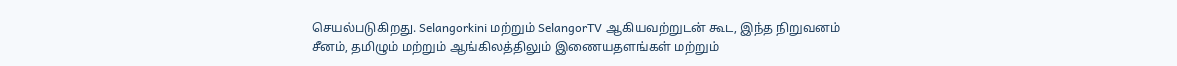செயல்படுகிறது. Selangorkini மற்றும் SelangorTV ஆகியவற்றுடன் கூட, இந்த நிறுவனம் சீனம், தமிழும் மற்றும் ஆங்கிலத்திலும் இணையதளங்கள் மற்றும்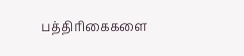பத்திரிகைகளை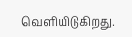வெளியிடுகிறது.